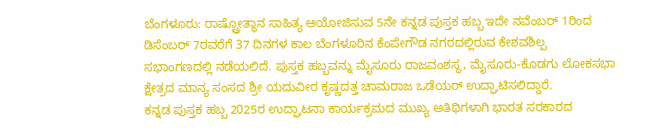ಬೆಂಗಳೂರು: ರಾಷ್ಟ್ರೋತ್ಥಾನ ಸಾಹಿತ್ಯ ಆಯೋಜಿಸುವ 5ನೇ ಕನ್ನಡ ಪುಸ್ತಕ ಹಬ್ಬ ಇದೇ ನವೆಂಬರ್ 1ರಿಂದ ಡಿಸೆಂಬರ್ 7ರವರೆಗೆ 37 ದಿನಗಳ ಕಾಲ ಬೆಂಗಳೂರಿನ ಕೆಂಪೇಗೌಡ ನಗರದಲ್ಲಿರುವ ಕೇಶವಶಿಲ್ಪ ಸಭಾಂಗಣದಲ್ಲಿ ನಡೆಯಲಿದೆ. ಪುಸ್ತಕ ಹಬ್ಬವನ್ನು ಮೈಸೂರು ರಾಜವಂಶಸ್ಥ, ಮೈಸೂರು-ಕೊಡಗು ಲೋಕಸಭಾ ಕ್ಷೇತ್ರದ ಮಾನ್ಯ ಸಂಸದ ಶ್ರೀ ಯದುವೀರ ಕೃಷ್ಣದತ್ತ ಚಾಮರಾಜ ಒಡೆಯರ್ ಉದ್ಘಾಟಿಸಲಿದ್ದಾರೆ.
ಕನ್ನಡ ಪುಸ್ತಕ ಹಬ್ಬ 2025ರ ಉದ್ಘಾಟನಾ ಕಾರ್ಯಕ್ರಮದ ಮುಖ್ಯ ಅತಿಥಿಗಳಾಗಿ ಭಾರತ ಸರಕಾರದ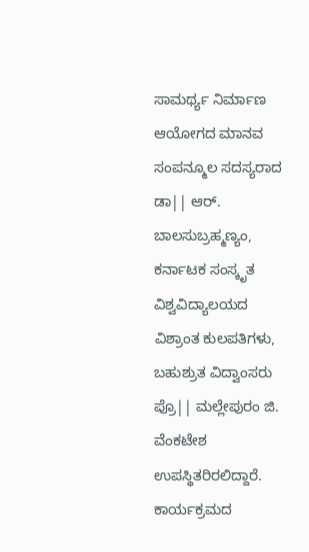ಸಾಮರ್ಥ್ಯ ನಿರ್ಮಾಣ ಆಯೋಗದ ಮಾನವ ಸಂಪನ್ಮೂಲ ಸದಸ್ಯರಾದ ಡಾ|| ಆರ್. ಬಾಲಸುಬ್ರಹ್ಮಣ್ಯಂ, ಕರ್ನಾಟಕ ಸಂಸ್ಕೃತ ವಿಶ್ವವಿದ್ಯಾಲಯದ ವಿಶ್ರಾಂತ ಕುಲಪತಿಗಳು, ಬಹುಶ್ರುತ ವಿದ್ವಾಂಸರು ಪ್ರೊ|| ಮಲ್ಲೇಪುರಂ ಜಿ. ವೆಂಕಟೇಶ ಉಪಸ್ಥಿತರಿರಲಿದ್ದಾರೆ. ಕಾರ್ಯಕ್ರಮದ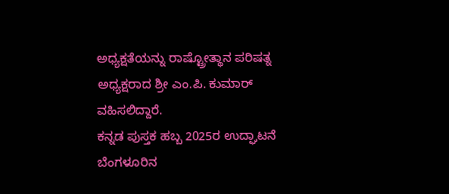ಅಧ್ಯಕ್ಷತೆಯನ್ನು ರಾಷ್ಟ್ರೋತ್ಥಾನ ಪರಿಷತ್ನ ಅಧ್ಯಕ್ಷರಾದ ಶ್ರೀ ಎಂ.ಪಿ. ಕುಮಾರ್ ವಹಿಸಲಿದ್ದಾರೆ.
ಕನ್ನಡ ಪುಸ್ತಕ ಹಬ್ಬ 2025ರ ಉದ್ಘಾಟನೆ
ಬೆಂಗಳೂರಿನ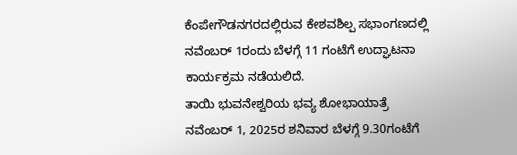ಕೆಂಪೇಗೌಡನಗರದಲ್ಲಿರುವ ಕೇಶವಶಿಲ್ಪ ಸಭಾಂಗಣದಲ್ಲಿ ನವೆಂಬರ್ 1ರಂದು ಬೆಳಗ್ಗೆ 11 ಗಂಟೆಗೆ ಉದ್ಘಾಟನಾ ಕಾರ್ಯಕ್ರಮ ನಡೆಯಲಿದೆ.
ತಾಯಿ ಭುವನೇಶ್ವರಿಯ ಭವ್ಯ ಶೋಭಾಯಾತ್ರೆ
ನವೆಂಬರ್ 1, 2025ರ ಶನಿವಾರ ಬೆಳಗ್ಗೆ 9.30ಗಂಟೆಗೆ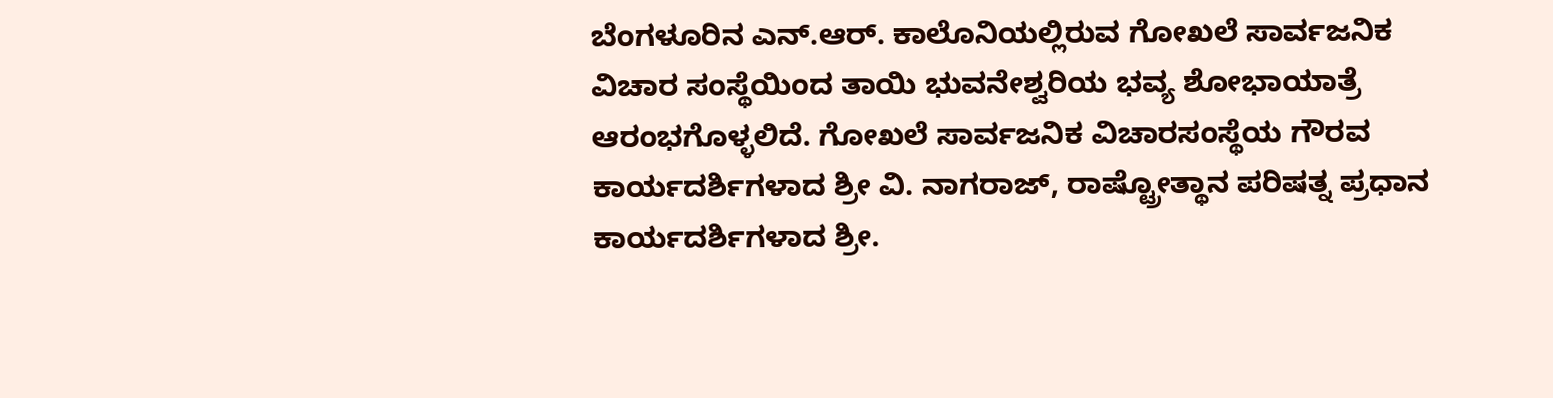ಬೆಂಗಳೂರಿನ ಎನ್.ಆರ್. ಕಾಲೊನಿಯಲ್ಲಿರುವ ಗೋಖಲೆ ಸಾರ್ವಜನಿಕ ವಿಚಾರ ಸಂಸ್ಥೆಯಿಂದ ತಾಯಿ ಭುವನೇಶ್ವರಿಯ ಭವ್ಯ ಶೋಭಾಯಾತ್ರೆ ಆರಂಭಗೊಳ್ಳಲಿದೆ. ಗೋಖಲೆ ಸಾರ್ವಜನಿಕ ವಿಚಾರಸಂಸ್ಥೆಯ ಗೌರವ ಕಾರ್ಯದರ್ಶಿಗಳಾದ ಶ್ರೀ ವಿ. ನಾಗರಾಜ್, ರಾಷ್ಟ್ರೋತ್ಥಾನ ಪರಿಷತ್ನ ಪ್ರಧಾನ ಕಾರ್ಯದರ್ಶಿಗಳಾದ ಶ್ರೀ.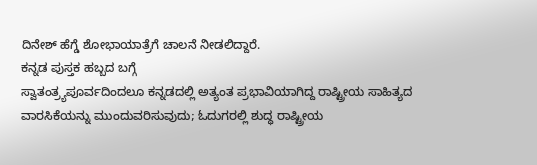ದಿನೇಶ್ ಹೆಗ್ಡೆ ಶೋಭಾಯಾತ್ರೆಗೆ ಚಾಲನೆ ನೀಡಲಿದ್ದಾರೆ.
ಕನ್ನಡ ಪುಸ್ತಕ ಹಬ್ಬದ ಬಗ್ಗೆ
ಸ್ವಾತಂತ್ರ್ಯಪೂರ್ವದಿಂದಲೂ ಕನ್ನಡದಲ್ಲಿ ಅತ್ಯಂತ ಪ್ರಭಾವಿಯಾಗಿದ್ದ ರಾಷ್ಟ್ರೀಯ ಸಾಹಿತ್ಯದ ವಾರಸಿಕೆಯನ್ನು ಮುಂದುವರಿಸುವುದು; ಓದುಗರಲ್ಲಿ ಶುದ್ಧ ರಾಷ್ಟ್ರೀಯ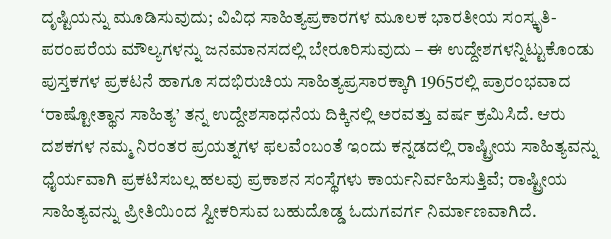ದೃಷ್ಟಿಯನ್ನು ಮೂಡಿಸುವುದು; ವಿವಿಧ ಸಾಹಿತ್ಯಪ್ರಕಾರಗಳ ಮೂಲಕ ಭಾರತೀಯ ಸಂಸ್ಕೃತಿ-ಪರಂಪರೆಯ ಮೌಲ್ಯಗಳನ್ನು ಜನಮಾನಸದಲ್ಲಿ ಬೇರೂರಿಸುವುದು – ಈ ಉದ್ದೇಶಗಳನ್ನಿಟ್ಟುಕೊಂಡು ಪುಸ್ತಕಗಳ ಪ್ರಕಟನೆ ಹಾಗೂ ಸದಭಿರುಚಿಯ ಸಾಹಿತ್ಯಪ್ರಸಾರಕ್ಕಾಗಿ 1965ರಲ್ಲಿ ಪ್ರಾರಂಭವಾದ ‘ರಾಷ್ಟೋತ್ಥಾನ ಸಾಹಿತ್ಯ’ ತನ್ನ ಉದ್ದೇಶಸಾಧನೆಯ ದಿಕ್ಕಿನಲ್ಲಿ ಅರವತ್ತು ವರ್ಷ ಕ್ರಮಿಸಿದೆ. ಆರು ದಶಕಗಳ ನಮ್ಮ ನಿರಂತರ ಪ್ರಯತ್ನಗಳ ಫಲವೆಂಬಂತೆ ಇಂದು ಕನ್ನಡದಲ್ಲಿ ರಾಷ್ಟ್ರೀಯ ಸಾಹಿತ್ಯವನ್ನು ಧೈರ್ಯವಾಗಿ ಪ್ರಕಟಿಸಬಲ್ಲ ಹಲವು ಪ್ರಕಾಶನ ಸಂಸ್ಥೆಗಳು ಕಾರ್ಯನಿರ್ವಹಿಸುತ್ತಿವೆ; ರಾಷ್ಟ್ರೀಯ ಸಾಹಿತ್ಯವನ್ನು ಪ್ರೀತಿಯಿಂದ ಸ್ವೀಕರಿಸುವ ಬಹುದೊಡ್ಡ ಓದುಗವರ್ಗ ನಿರ್ಮಾಣವಾಗಿದೆ.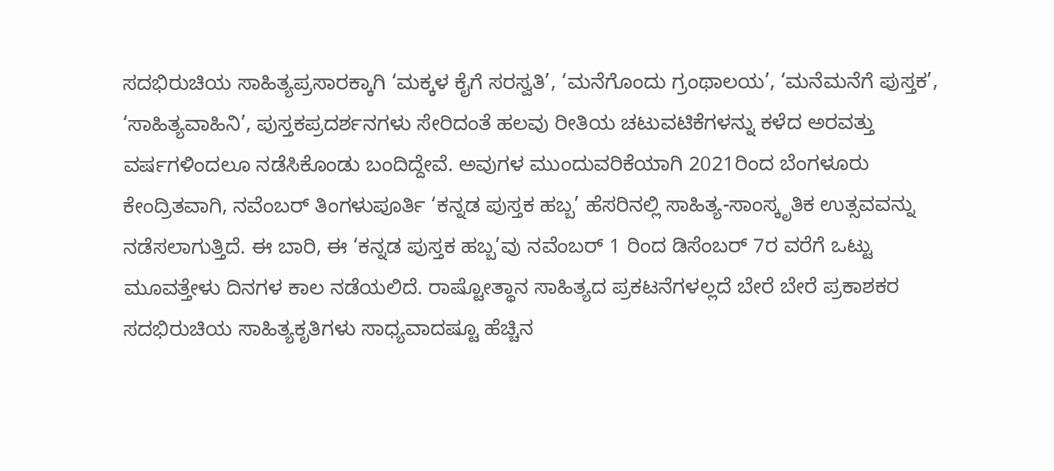ಸದಭಿರುಚಿಯ ಸಾಹಿತ್ಯಪ್ರಸಾರಕ್ಕಾಗಿ ‘ಮಕ್ಕಳ ಕೈಗೆ ಸರಸ್ವತಿ’, ‘ಮನೆಗೊಂದು ಗ್ರಂಥಾಲಯ’, ‘ಮನೆಮನೆಗೆ ಪುಸ್ತಕ’, ‘ಸಾಹಿತ್ಯವಾಹಿನಿ’, ಪುಸ್ತಕಪ್ರದರ್ಶನಗಳು ಸೇರಿದಂತೆ ಹಲವು ರೀತಿಯ ಚಟುವಟಿಕೆಗಳನ್ನು ಕಳೆದ ಅರವತ್ತು ವರ್ಷಗಳಿಂದಲೂ ನಡೆಸಿಕೊಂಡು ಬಂದಿದ್ದೇವೆ. ಅವುಗಳ ಮುಂದುವರಿಕೆಯಾಗಿ 2021ರಿಂದ ಬೆಂಗಳೂರು ಕೇಂದ್ರಿತವಾಗಿ, ನವೆಂಬರ್ ತಿಂಗಳುಪೂರ್ತಿ ‘ಕನ್ನಡ ಪುಸ್ತಕ ಹಬ್ಬ’ ಹೆಸರಿನಲ್ಲಿ ಸಾಹಿತ್ಯ-ಸಾಂಸ್ಕೃತಿಕ ಉತ್ಸವವನ್ನು ನಡೆಸಲಾಗುತ್ತಿದೆ. ಈ ಬಾರಿ, ಈ ‘ಕನ್ನಡ ಪುಸ್ತಕ ಹಬ್ಬ’ವು ನವೆಂಬರ್ 1 ರಿಂದ ಡಿಸೆಂಬರ್ 7ರ ವರೆಗೆ ಒಟ್ಟು ಮೂವತ್ತೇಳು ದಿನಗಳ ಕಾಲ ನಡೆಯಲಿದೆ. ರಾಷ್ಟೋತ್ಥಾನ ಸಾಹಿತ್ಯದ ಪ್ರಕಟನೆಗಳಲ್ಲದೆ ಬೇರೆ ಬೇರೆ ಪ್ರಕಾಶಕರ ಸದಭಿರುಚಿಯ ಸಾಹಿತ್ಯಕೃತಿಗಳು ಸಾಧ್ಯವಾದಷ್ಟೂ ಹೆಚ್ಚಿನ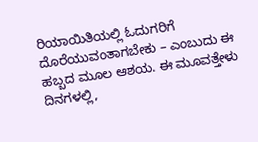ರಿಯಾಯಿತಿಯಲ್ಲಿ ಓದುಗರಿಗೆ ದೊರೆಯುವಂತಾಗಬೇಕು – ಎಂಬುದು ಈ ಹಬ್ಬದ ಮೂಲ ಆಶಯ. ಈ ಮೂವತ್ತೇಳು ದಿನಗಳಲ್ಲಿ,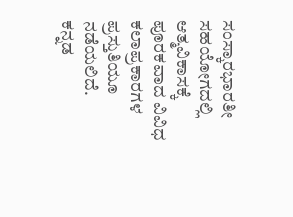ಸಂಸ್ಕಾರಭಾರತೀ ಸಹಯೋಗದಲ್ಲಿ ಆತ್ಮವಿಕಾಸಕ್ಕೆ ಪೂರಕವಾದ ವಿವಿಧ ಕಲಾಪ್ರಕಾರಗಳ ಪ್ರಸ್ತುತಿಯೂ ನಡೆಯಲಿದೆ.
ಕನ್ನಡ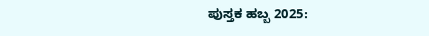ಪುಸ್ತಕ ಹಬ್ಬ 2025: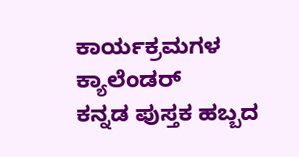ಕಾರ್ಯಕ್ರಮಗಳ ಕ್ಯಾಲೆಂಡರ್
ಕನ್ನಡ ಪುಸ್ತಕ ಹಬ್ಬದ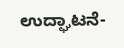ಉದ್ಘಾಟನೆ-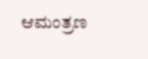ಆಮಂತ್ರಣ